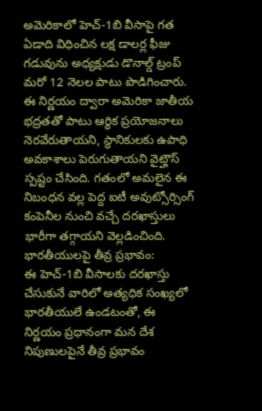అమెరికాలో హెచ్-1బి వీసాపై గత ఏడాది విధించిన లక్ష డాలర్ల ఫీజు గడువును అధ్యక్షుడు డొనాల్డ్ ట్రంప్ మరో 12 నెలల పాటు పొడిగించారు. ఈ నిర్ణయం ద్వారా అమెరికా జాతీయ భద్రతతో పాటు ఆర్థిక ప్రయోజనాలు నెరవేరుతాయని, స్థానికులకు ఉపాధి అవకాశాలు పెరుగుతాయని వైట్హౌస్ స్పష్టం చేసింది. గతంలో అమలైన ఈ నిబంధన వల్ల పెద్ద ఐటీ అవుట్సోర్సింగ్ కంపెనీల నుంచి వచ్చే దరఖాస్తులు భారీగా తగ్గాయని వెల్లడించింది.
భారతీయులపై తీవ్ర ప్రభావం:
ఈ హెచ్-1బి వీసాలకు దరఖాస్తు చేసుకునే వారిలో అత్యధిక సంఖ్యలో భారతీయులే ఉండటంతో, ఈ నిర్ణయం ప్రధానంగా మన దేశ నిపుణులపైనే తీవ్ర ప్రభావం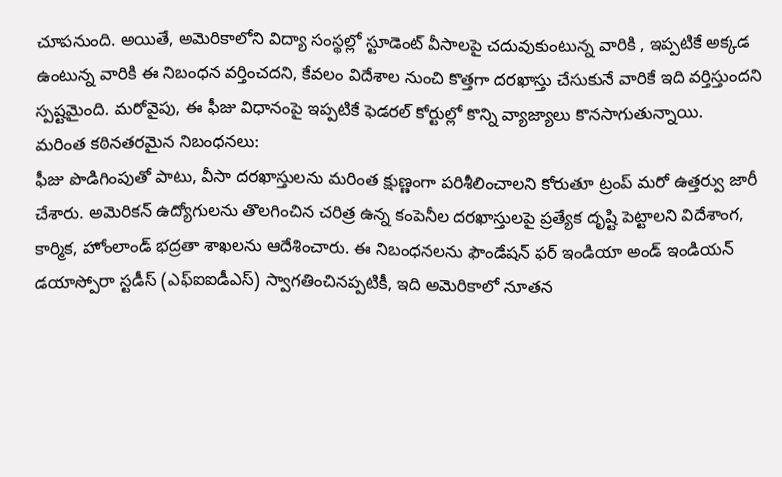చూపనుంది. అయితే, అమెరికాలోని విద్యా సంస్థల్లో స్టూడెంట్ వీసాలపై చదువుకుంటున్న వారికి , ఇప్పటికే అక్కడ ఉంటున్న వారికి ఈ నిబంధన వర్తించదని, కేవలం విదేశాల నుంచి కొత్తగా దరఖాస్తు చేసుకునే వారికే ఇది వర్తిస్తుందని స్పష్టమైంది. మరోవైపు, ఈ ఫీజు విధానంపై ఇప్పటికే ఫెడరల్ కోర్టుల్లో కొన్ని వ్యాజ్యాలు కొనసాగుతున్నాయి.
మరింత కఠినతరమైన నిబంధనలు:
ఫీజు పొడిగింపుతో పాటు, వీసా దరఖాస్తులను మరింత క్షుణ్ణంగా పరిశీలించాలని కోరుతూ ట్రంప్ మరో ఉత్తర్వు జారీ చేశారు. అమెరికన్ ఉద్యోగులను తొలగించిన చరిత్ర ఉన్న కంపెనీల దరఖాస్తులపై ప్రత్యేక దృష్టి పెట్టాలని విదేశాంగ, కార్మిక, హోంలాండ్ భద్రతా శాఖలను ఆదేశించారు. ఈ నిబంధనలను ఫౌండేషన్ ఫర్ ఇండియా అండ్ ఇండియన్ డయాస్పోరా స్టడీస్ (ఎఫ్ఐఐడీఎస్) స్వాగతించినప్పటికీ, ఇది అమెరికాలో నూతన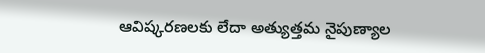ఆవిష్కరణలకు లేదా అత్యుత్తమ నైపుణ్యాల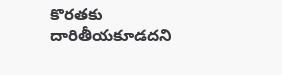కొరతకు దారితీయకూడదని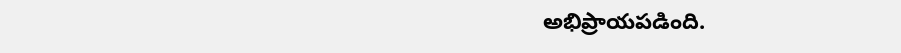అభిప్రాయపడింది.